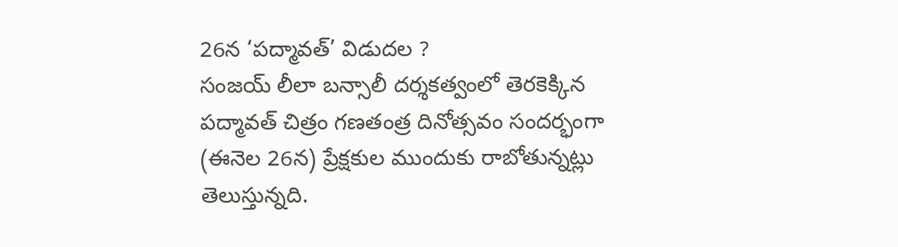26న ‘పద్మావత్’ విడుదల ?
సంజయ్ లీలా బన్సాలీ దర్శకత్వంలో తెరకెక్కిన పద్మావత్ చిత్రం గణతంత్ర దినోత్సవం సందర్భంగా (ఈనెల 26న) ప్రేక్షకుల ముందుకు రాబోతున్నట్లు తెలుస్తున్నది.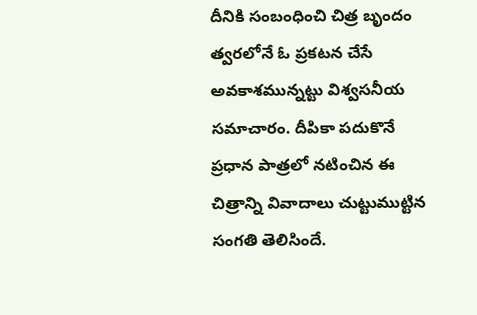దీనికి సంబంధించి చిత్ర బృందం త్వరలోనే ఓ ప్రకటన చేసే అవకాశమున్నట్టు విశ్వసనీయ సమాచారం. దీపికా పదుకొనే ప్రధాన పాత్రలో నటించిన ఈ చిత్రాన్ని వివాదాలు చుట్టుముట్టిన సంగతి తెలిసిందే.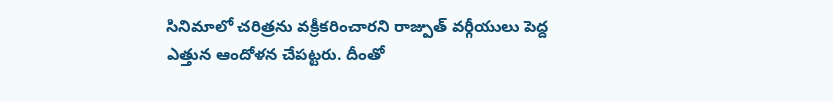సినిమాలో చరిత్రను వక్రీకరించారని రాజ్పుత్ వర్గీయులు పెద్ద ఎత్తున ఆందోళన చేపట్టరు. దీంతో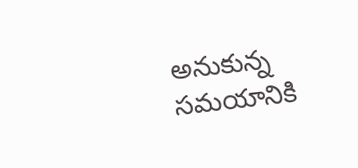అనుకున్న సమయానికి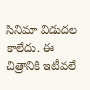సినిమా విడుదల కాలేదు. ఈ చిత్రానికి ఇటీవలే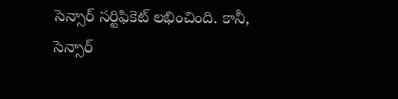సెన్సార్ సర్టిఫికెట్ లభించింది. కానీ, సెన్సార్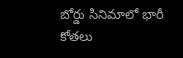బోర్డు సినిమాలో భారీ కోతలు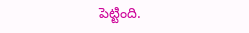పెట్టింది.